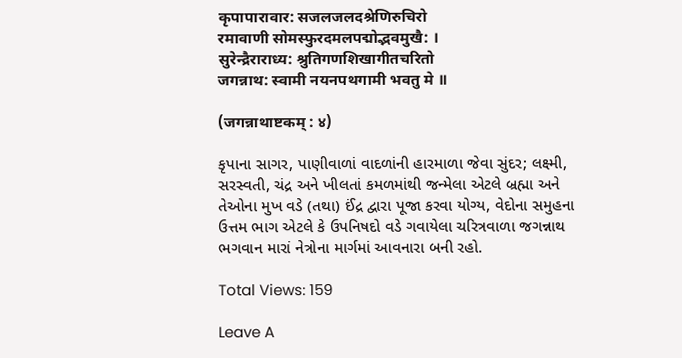कृपापारावार: सजलजलदश्रेणिरुचिरो
रमावाणी सोमस्फुरदमलपद्मोद्भवमुखै: ।
सुरेन्द्रैराराध्य: श्रुतिगणशिखागीतचरितो
जगन्नाथ: स्वामी नयनपथगामी भवतु मे ॥

(जगन्नाथाष्टकम् : ४)

કૃપાના સાગર, પાણીવાળાં વાદળાંની હારમાળા જેવા સુંદર; લક્ષ્મી, સરસ્વતી, ચંદ્ર અને ખીલતાં કમળમાંથી જન્મેલા એટલે બ્રહ્મા અને તેઓના મુખ વડે (તથા) ઈંદ્ર દ્વારા પૂજા કરવા યોગ્ય, વેદોના સમુહના ઉત્તમ ભાગ એટલે કે ઉપનિષદો વડે ગવાયેલા ચરિત્રવાળા જગન્નાથ ભગવાન મારાં નેત્રોના માર્ગમાં આવનારા બની રહો.

Total Views: 159

Leave A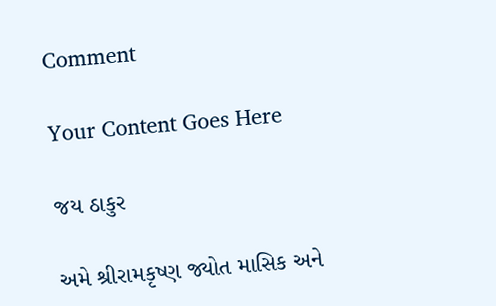Comment

Your Content Goes Here

જય ઠાકુર

અમે શ્રીરામકૃષ્ણ જ્યોત માસિક અને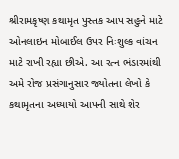શ્રીરામકૃષ્ણ કથામૃત પુસ્તક આપ સહુને માટે ઓનલાઇન મોબાઈલ ઉપર નિઃશુલ્ક વાંચન માટે રાખી રહ્યા છીએ. આ રત્ન ભંડારમાંથી અમે રોજ પ્રસંગાનુસાર જ્યોતના લેખો કે કથામૃતના અધ્યાયો આપની સાથે શેર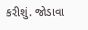કરીશું. જોડાવા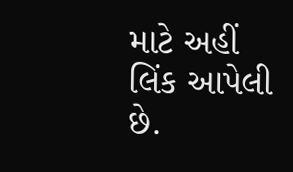માટે અહીં લિંક આપેલી છે.